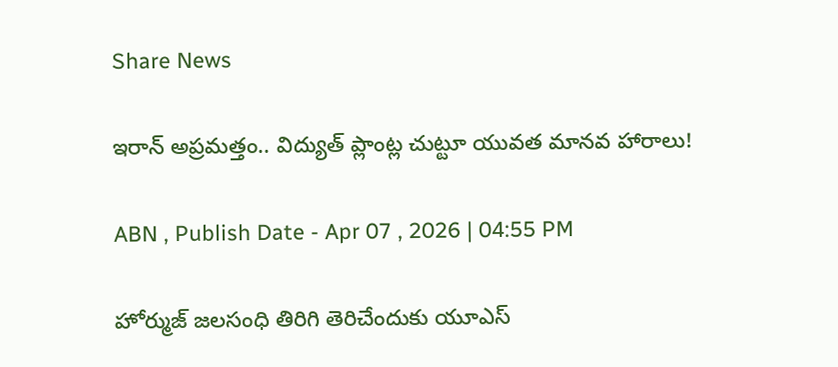Share News

ఇరాన్‌ అప్రమత్తం.. విద్యుత్ ప్లాంట్ల చుట్టూ యువత మానవ హారాలు!

ABN , Publish Date - Apr 07 , 2026 | 04:55 PM

హోర్ముజ్ జలసంధి తిరిగి తెరిచేందుకు యూఎస్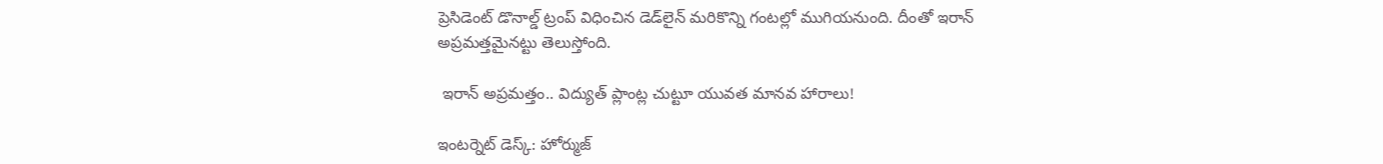ప్రెసిడెంట్ డొనాల్డ్ ట్రంప్ విధించిన డెడ్‌లైన్ మరికొన్ని గంటల్లో ముగియనుంది. దీంతో ఇరాన్ అప్రమత్తమైనట్టు తెలుస్తోంది.

 ఇరాన్‌ అప్రమత్తం.. విద్యుత్ ప్లాంట్ల చుట్టూ యువత మానవ హారాలు!

ఇంటర్నెట్ డెస్క్: హోర్ముజ్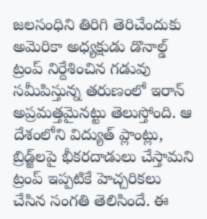జలసంధిని తిరిగి తెరిచేందుకు అమెరికా అధ్యక్షుడు డొనాల్డ్ ట్రంప్ నిర్దేశించిన గడువు సమీపిస్తున్న తరుణంలో ఇరాన్ అప్రమత్తమైనట్టు తెలుస్తోంది. ఆ దేశంలోని విద్యుత్ ప్లాంట్లు, బ్రిడ్జ్‌లపై భీకరదాడులు చేస్తామని ట్రంప్ ఇప్పటికే హెచ్చరికలు చేసిన సంగతి తెలిసిందే. ఈ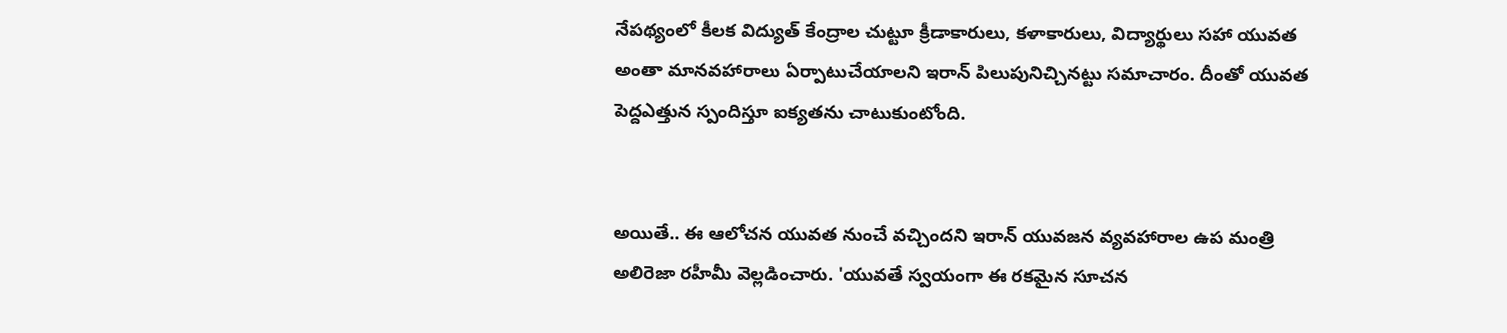నేపథ్యంలో కీలక విద్యుత్ కేంద్రాల చుట్టూ క్రీడాకారులు, కళాకారులు, విద్యార్థులు సహా యువత అంతా మానవహారాలు ఏర్పాటుచేయాలని ఇరాన్ పిలుపునిచ్చినట్టు సమాచారం. దీంతో యువత పెద్దఎత్తున స్పందిస్తూ ఐక్యతను చాటుకుంటోంది.


అయితే.. ఈ ఆలోచన యువత నుంచే వచ్చిందని ఇరాన్ యువజన వ్యవహారాల ఉప మంత్రి అలిరెజా రహీమీ వెల్లడించారు. 'యువతే స్వయంగా ఈ రకమైన సూచన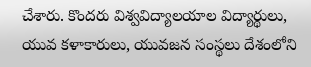చేశారు. కొందరు విశ్వవిద్యాలయాల విద్యార్థులు, యువ కళాకారులు, యువజన సంస్థలు దేశంలోని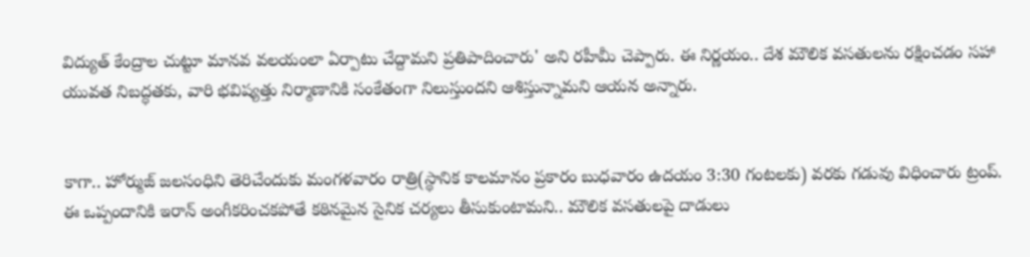విద్యుత్ కేంద్రాల చుట్టూ మానవ వలయంలా ఏర్పాటు చేద్దామని ప్రతిపాదించారు' అని రహీమీ చెప్పారు. ఈ నిర్ణయం.. దేశ మౌలిక వసతులను రక్షించడం సహా యువత నిబద్ధతకు, వారి భవిష్యత్తు నిర్మాణానికి సంకేతంగా నిలుస్తుందని ఆశిస్తున్నామని ఆయన అన్నారు.


కాగా.. హోర్ముజ్‌ జలసంధిని తెరిచేందుకు మంగళవారం రాత్రి(స్థానిక కాలమానం ప్రకారం బుధవారం ఉదయం 3:30 గంటలకు) వరకు గడువు విధించారు ట్రంప్. ఈ ఒప్పందానికి ఇరాన్ అంగీకరించకపోతే కఠినమైన సైనిక చర్యలు తీసుకుంటామని.. మౌలిక వసతులపై దాడులు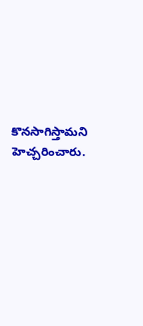కొనసాగిస్తామని హెచ్చరించారు.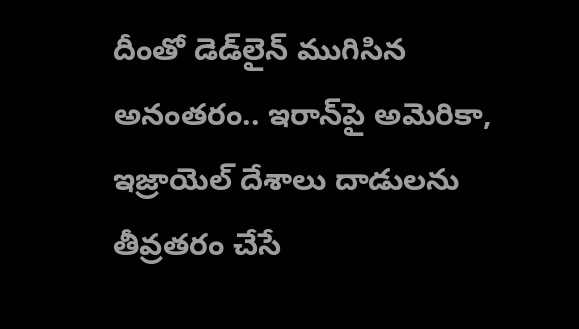దీంతో డెడ్‌లైన్ ముగిసిన అనంతరం.. ఇరాన్‌పై అమెరికా, ఇజ్రాయెల్‌ దేశాలు దాడులను తీవ్రతరం చేసే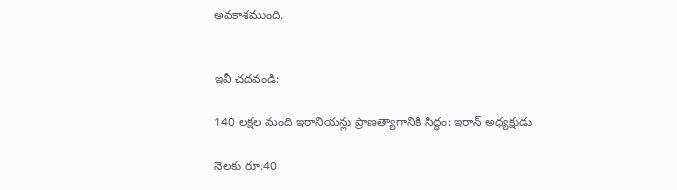అవకాశముంది.


ఇవీ చదవండి:

140 లక్షల మంది ఇరానియన్లు ప్రాణత్యాగానికి సిద్ధం: ఇరాన్ అధ్యక్షుడు

నెలకు రూ.40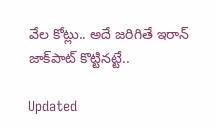వేల కోట్లు.. అదే జరిగితే ఇరాన్ జాక్‌పాట్ కొట్టినట్టే..

Updated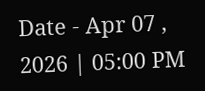Date - Apr 07 , 2026 | 05:00 PM